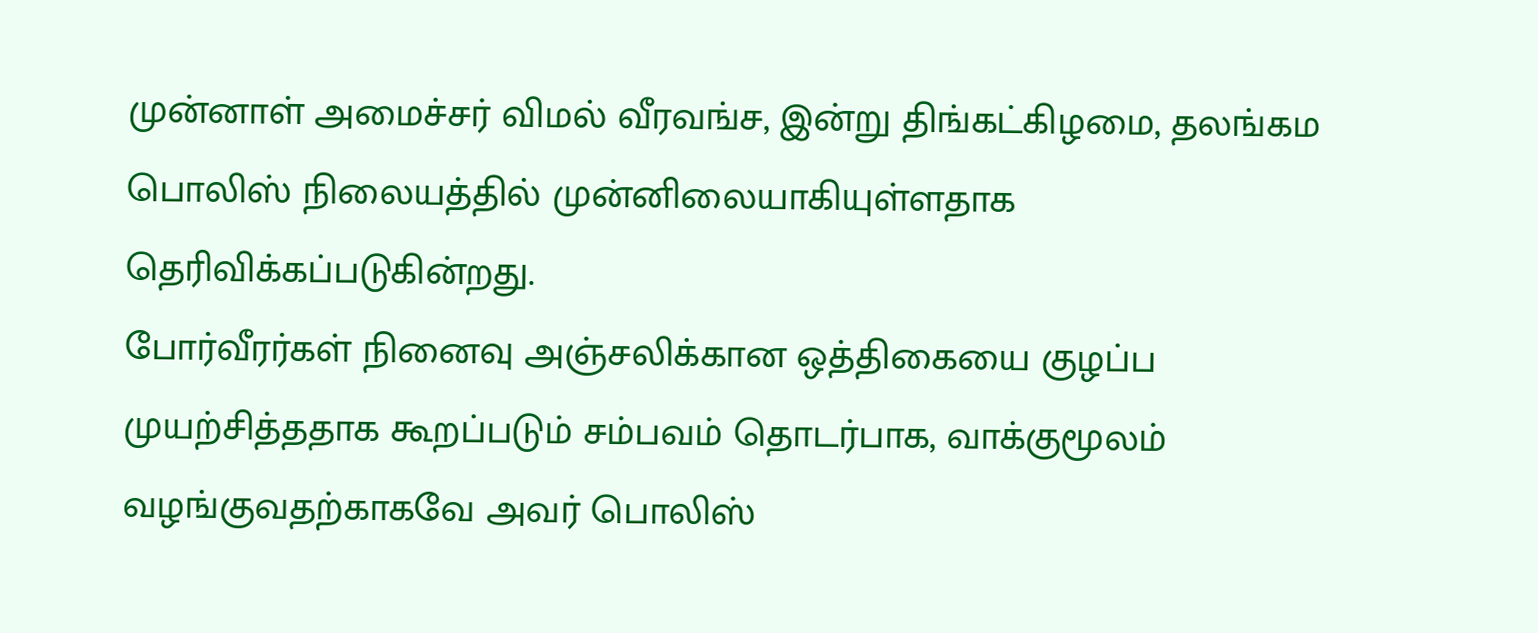முன்னாள் அமைச்சர் விமல் வீரவங்ச, இன்று திங்கட்கிழமை, தலங்கம பொலிஸ் நிலையத்தில் முன்னிலையாகியுள்ளதாக தெரிவிக்கப்படுகின்றது.
போர்வீரர்கள் நினைவு அஞ்சலிக்கான ஒத்திகையை குழப்ப முயற்சித்ததாக கூறப்படும் சம்பவம் தொடர்பாக, வாக்குமூலம் வழங்குவதற்காகவே அவர் பொலிஸ்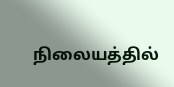நிலையத்தில்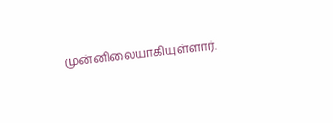முன்னிலையாகியுள்ளார்.